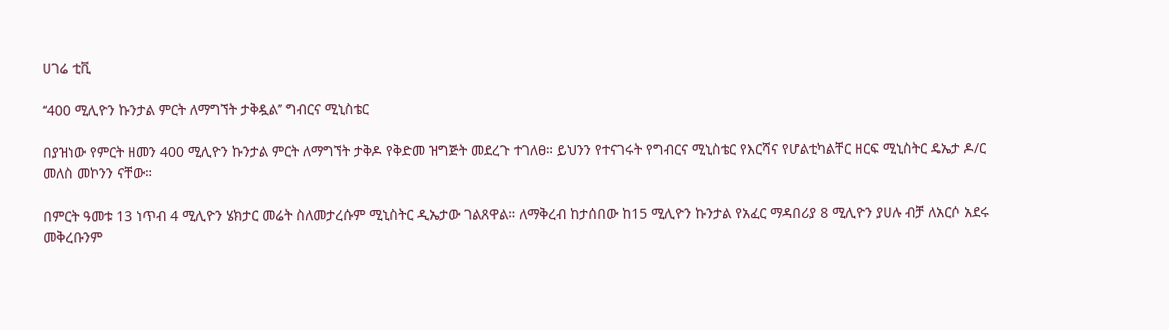ሀገሬ ቲቪ

‘‘400 ሚሊዮን ኩንታል ምርት ለማግኘት ታቅዷል’’ ግብርና ሚኒስቴር

በያዝነው የምርት ዘመን 400 ሚሊዮን ኩንታል ምርት ለማግኘት ታቅዶ የቅድመ ዝግጅት መደረጉ ተገለፀ። ይህንን የተናገሩት የግብርና ሚኒስቴር የእርሻና የሆልቲካልቸር ዘርፍ ሚኒስትር ዴኤታ ዶ/ር መለስ መኮንን ናቸው።

በምርት ዓመቱ 13 ነጥብ 4 ሚሊዮን ሄክታር መሬት ስለመታረሱም ሚኒስትር ዲኤታው ገልጸዋል። ለማቅረብ ከታሰበው ከ15 ሚሊዮን ኩንታል የአፈር ማዳበሪያ 8 ሚሊዮን ያሀሉ ብቻ ለአርሶ አደሩ መቅረቡንም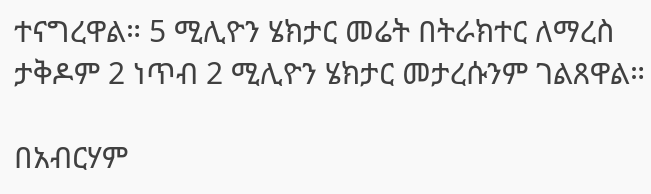ተናግረዋል። 5 ሚሊዮን ሄክታር መሬት በትራክተር ለማረስ ታቅዶም 2 ነጥብ 2 ሚሊዮን ሄክታር መታረሱንም ገልጸዋል።

በአብርሃም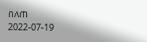በለጠ
2022-07-19